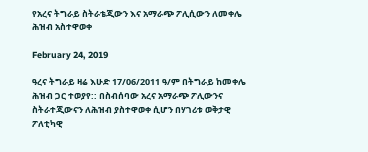የአረና ትግራይ ስትራቴጂውን እና አማራጭ ፖሊሲውን ለመቀሌ ሕዝብ አስተዋወቀ

February 24, 2019

ዓረና ትግራይ ዛሬ እሁድ 17/06/2011 ዓ/ም በትግራይ ከመቀሌ ሕዝብ ጋር ተወያየ:: በስብሰባው አረና አማራጭ ፖሊውንና ስትራተጂውናን ለሕዝብ ያስተዋወቀ ሲሆን በሃገሪቱ ወቅታዊ ፖለቲካዊ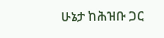ሁኔታ ከሕዝቡ ጋር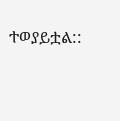ተወያይቷል::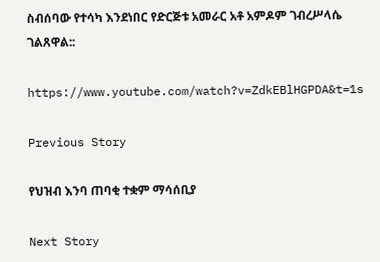ስብሰባው የተሳካ እንደነበር የድርጅቱ አመራር አቶ አምዶም ገብረሥላሴ ገልጸዋል::

https://www.youtube.com/watch?v=ZdkEBlHGPDA&t=1s

Previous Story

የህዝብ እንባ ጠባቂ ተቋም ማሳሰቢያ

Next Story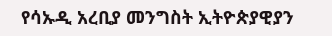የሳኡዲ አረቢያ መንግስት ኢትዮጵያዊያን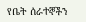የቤት ሰራተኞችን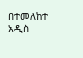በተመለከተ አዲስ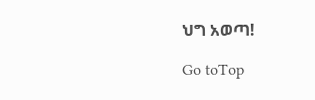ህግ አወጣ!

Go toTop